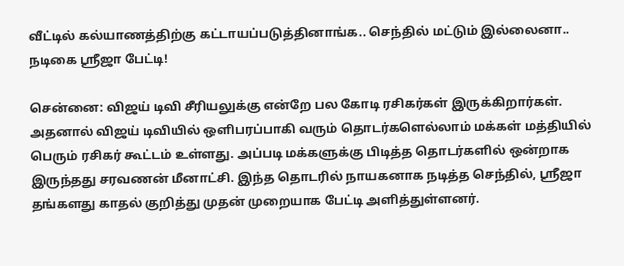வீட்டில் கல்யாணத்திற்கு கட்டாயப்படுத்தினாங்க.. செந்தில் மட்டும் இல்லைனா.. நடிகை ஸ்ரீஜா பேட்டி!

சென்னை: விஜய் டிவி சீரியலுக்கு என்றே பல கோடி ரசிகர்கள் இருக்கிறார்கள். அதனால் விஜய் டிவியில் ஒளிபரப்பாகி வரும் தொடர்களெல்லாம் மக்கள் மத்தியில் பெரும் ரசிகர் கூட்டம் உள்ளது. அப்படி மக்களுக்கு பிடித்த தொடர்களில் ஒன்றாக இருந்தது சரவணன் மீனாட்சி. இந்த தொடரில் நாயகனாக நடித்த செந்தில், ஸ்ரீஜா தங்களது காதல் குறித்து முதன் முறையாக பேட்டி அளித்துள்ளனர்.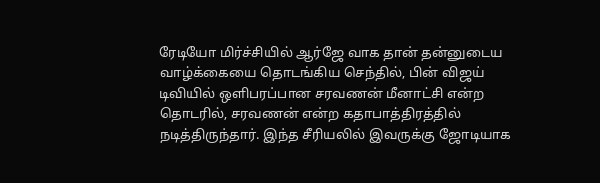ரேடியோ மிர்ச்சியில் ஆர்ஜே வாக தான் தன்னுடைய வாழ்க்கையை தொடங்கிய செந்தில், பின் விஜய் டிவியில் ஒளிபரப்பான சரவணன் மீனாட்சி என்ற தொடரில், சரவணன் என்ற கதாபாத்திரத்தில் நடித்திருந்தார். இந்த சீரியலில் இவருக்கு ஜோடியாக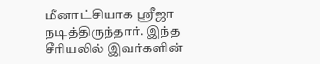மீனாட்சியாக ஸ்ரீஜா நடித்திருந்தார். இந்த சீரியலில் இவர்களின்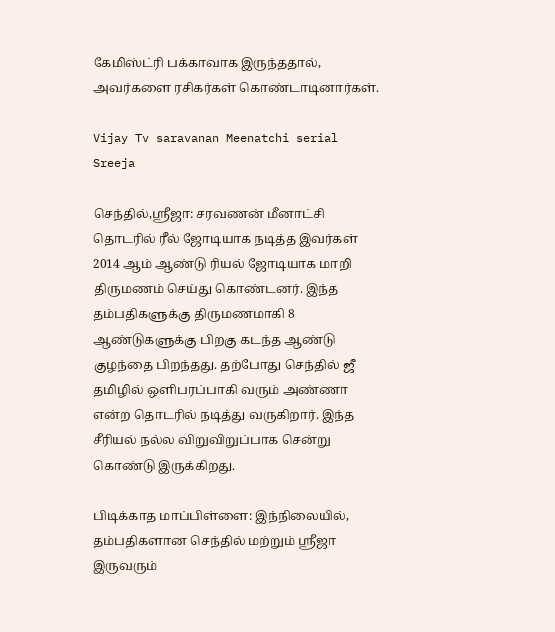கேமிஸ்ட்ரி பக்காவாக இருந்ததால், அவர்களை ரசிகர்கள் கொண்டாடினார்கள்.

Vijay Tv saravanan Meenatchi serial Sreeja

செந்தில்,ஸ்ரீஜா: சரவணன் மீனாட்சி தொடரில் ரீல் ஜோடியாக நடித்த இவர்கள் 2014 ஆம் ஆண்டு ரியல் ஜோடியாக மாறி திருமணம் செய்து கொண்டனர். இந்த தம்பதிகளுக்கு திருமணமாகி 8 ஆண்டுகளுக்கு பிறகு கடந்த ஆண்டு குழந்தை பிறந்தது. தற்போது செந்தில் ஜீ தமிழில் ஒளிபரப்பாகி வரும் அண்ணா என்ற தொடரில் நடித்து வருகிறார். இந்த சீரியல் நல்ல விறுவிறுப்பாக சென்று கொண்டு இருக்கிறது.

பிடிக்காத மாப்பிள்ளை: இந்நிலையில், தம்பதிகளான செந்தில் மற்றும் ஸ்ரீஜா இருவரும்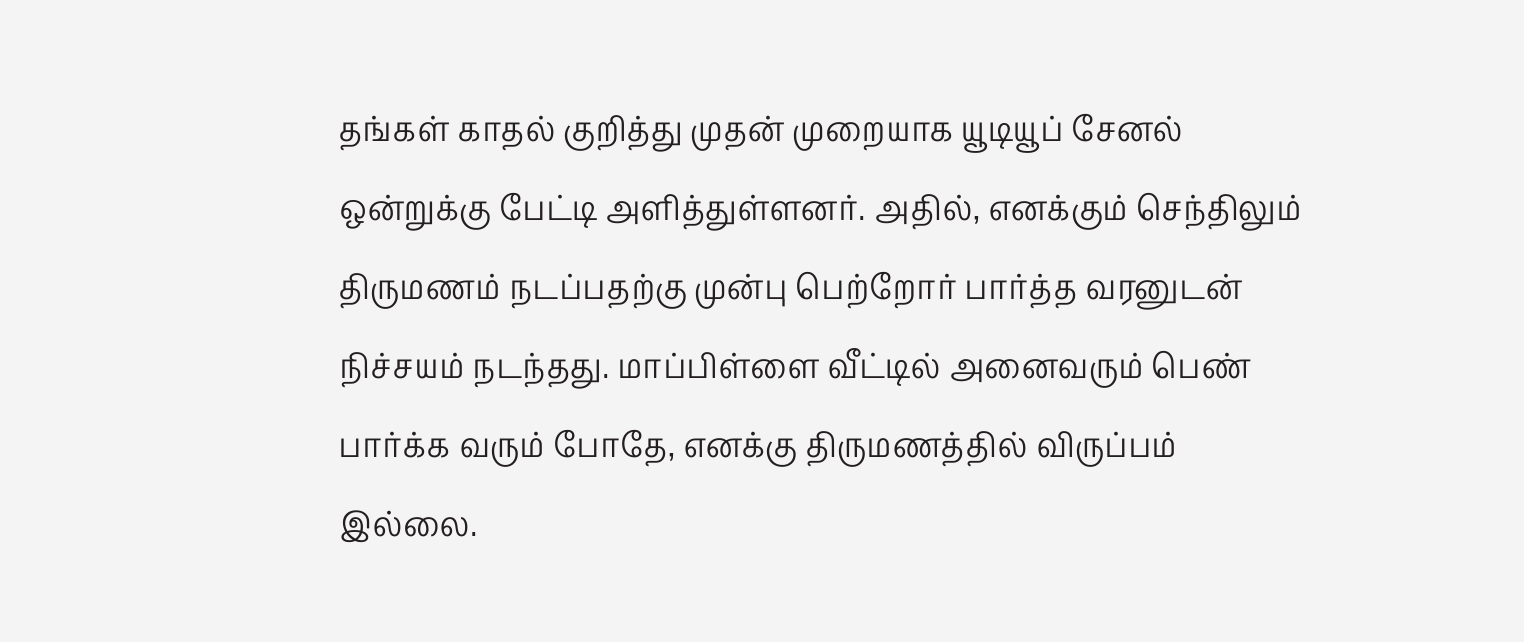தங்கள் காதல் குறித்து முதன் முறையாக யூடியூப் சேனல் ஒன்றுக்கு பேட்டி அளித்துள்ளனர். அதில், எனக்கும் செந்திலும் திருமணம் நடப்பதற்கு முன்பு பெற்றோர் பார்த்த வரனுடன் நிச்சயம் நடந்தது. மாப்பிள்ளை வீட்டில் அனைவரும் பெண் பார்க்க வரும் போதே, எனக்கு திருமணத்தில் விருப்பம் இல்லை.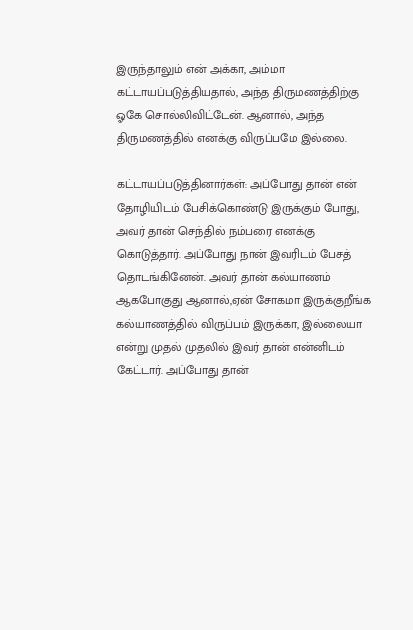இருந்தாலும் என் அக்கா, அம்மா கட்டாயப்படுத்தியதால், அந்த திருமணத்திற்கு ஓகே சொல்லிவிட்டேன். ஆனால், அந்த திருமணத்தில் எனக்கு விருப்பமே இல்லை.

கட்டாயப்படுத்தினார்கள்: அப்போது தான் என் தோழியிடம் பேசிக்கொண்டு இருக்கும் போது, அவர் தான் செந்தில் நம்பரை எனக்கு கொடுத்தார். அப்போது நான் இவரிடம் பேசத் தொடங்கினேன். அவர் தான் கல்யாணம் ஆகபோகுது ஆனால்,ஏன் சோகமா இருக்குறீங்க கல்யாணத்தில் விருப்பம் இருக்கா, இல்லையா என்று முதல் முதலில் இவர் தான் என்னிடம் கேட்டார். அப்போது தான்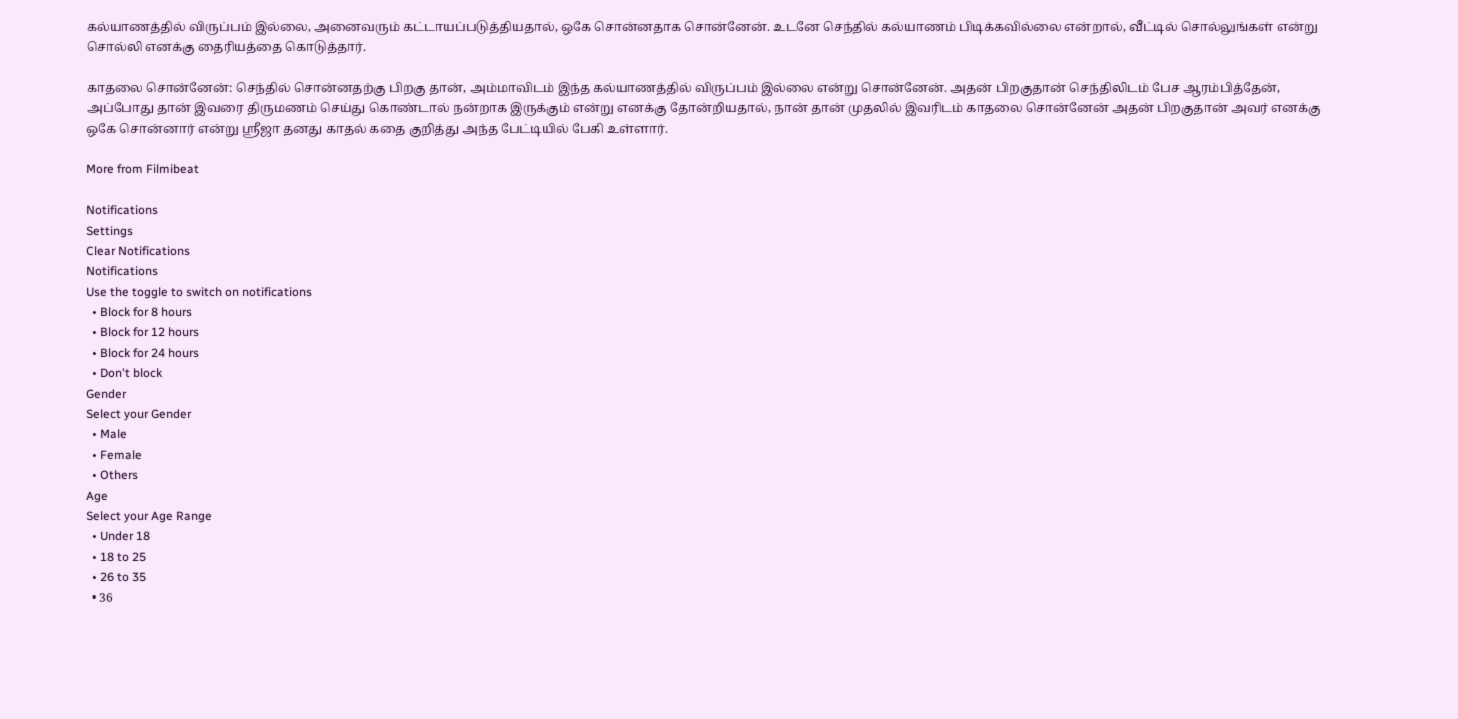கல்யாணத்தில் விருப்பம் இல்லை, அனைவரும் கட்டாயப்படுத்தியதால், ஒகே சொன்னதாக சொன்னேன். உடனே செந்தில் கல்யாணம் பிடிக்கவில்லை என்றால், வீட்டில் சொல்லுங்கள் என்று சொல்லி எனக்கு தைரியத்தை கொடுத்தார்.

காதலை சொன்னேன்: செந்தில் சொன்னதற்கு பிறகு தான், அம்மாவிடம் இந்த கல்யாணத்தில் விருப்பம் இல்லை என்று சொன்னேன். அதன் பிறகுதான் செந்திலிடம் பேச ஆரம்பித்தேன், அப்போது தான் இவரை திருமணம் செய்து கொண்டால் நன்றாக இருக்கும் என்று எனக்கு தோன்றியதால், நான் தான் முதலில் இவரிடம் காதலை சொன்னேன் அதன் பிறகுதான் அவர் எனக்கு ஒகே சொன்னார் என்று ஸ்ரீஜா தனது காதல் கதை குறித்து அந்த பேட்டியில் பேகி உள்ளார்.

More from Filmibeat

Notifications
Settings
Clear Notifications
Notifications
Use the toggle to switch on notifications
  • Block for 8 hours
  • Block for 12 hours
  • Block for 24 hours
  • Don't block
Gender
Select your Gender
  • Male
  • Female
  • Others
Age
Select your Age Range
  • Under 18
  • 18 to 25
  • 26 to 35
  • 36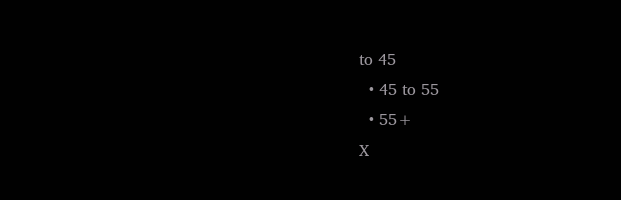to 45
  • 45 to 55
  • 55+
X